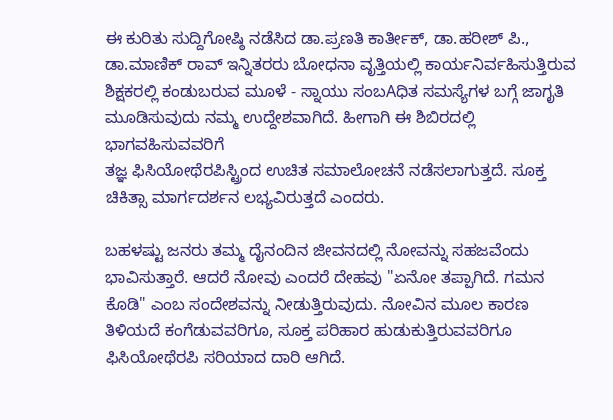ಈ ಕುರಿತು ಸುದ್ದಿಗೋಷ್ಠಿ ನಡೆಸಿದ ಡಾ.ಪ್ರಣತಿ ಕಾರ್ತೀಕ್, ಡಾ.ಹರೀಶ್ ಪಿ., ಡಾ.ಮಾಣಿಕ್ ರಾವ್ ಇನ್ನಿತರರು ಬೋಧನಾ ವೃತ್ತಿಯಲ್ಲಿ ಕಾರ್ಯನಿರ್ವಹಿಸುತ್ತಿರುವ ಶಿಕ್ಷಕರಲ್ಲಿ ಕಂಡುಬರುವ ಮೂಳೆ - ಸ್ನಾಯು ಸಂಬAಧಿತ ಸಮಸ್ಯೆಗಳ ಬಗ್ಗೆ ಜಾಗೃತಿ ಮೂಡಿಸುವುದು ನಮ್ಮ ಉದ್ದೇಶವಾಗಿದೆ. ಹೀಗಾಗಿ ಈ ಶಿಬಿರದಲ್ಲಿ ಭಾಗವಹಿಸುವವರಿಗೆ
ತಜ್ಞ ಫಿಸಿಯೋಥೆರಪಿಸ್ಟ್ರಿಂದ ಉಚಿತ ಸಮಾಲೋಚನೆ ನಡೆಸಲಾಗುತ್ತದೆ. ಸೂಕ್ತ ಚಿಕಿತ್ಸಾ ಮಾರ್ಗದರ್ಶನ ಲಭ್ಯವಿರುತ್ತದೆ ಎಂದರು.

ಬಹಳಷ್ಟು ಜನರು ತಮ್ಮ ದೈನಂದಿನ ಜೀವನದಲ್ಲಿ ನೋವನ್ನು ಸಹಜವೆಂದು ಭಾವಿಸುತ್ತಾರೆ. ಆದರೆ ನೋವು ಎಂದರೆ ದೇಹವು "ಏನೋ ತಪ್ಪಾಗಿದೆ. ಗಮನ ಕೊಡಿ" ಎಂಬ ಸಂದೇಶವನ್ನು ನೀಡುತ್ತಿರುವುದು. ನೋವಿನ ಮೂಲ ಕಾರಣ ತಿಳಿಯದೆ ಕಂಗೆಡುವವರಿಗೂ, ಸೂಕ್ತ ಪರಿಹಾರ ಹುಡುಕುತ್ತಿರುವವರಿಗೂ ಫಿಸಿಯೋಥೆರಪಿ ಸರಿಯಾದ ದಾರಿ ಆಗಿದೆ.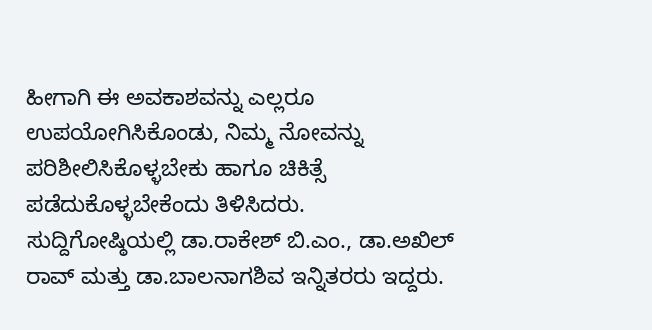ಹೀಗಾಗಿ ಈ ಅವಕಾಶವನ್ನು ಎಲ್ಲರೂ ಉಪಯೋಗಿಸಿಕೊಂಡು, ನಿಮ್ಮ ನೋವನ್ನು ಪರಿಶೀಲಿಸಿಕೊಳ್ಳಬೇಕು ಹಾಗೂ ಚಿಕಿತ್ಸೆ ಪಡೆದುಕೊಳ್ಳಬೇಕೆಂದು ತಿಳಿಸಿದರು.
ಸುದ್ದಿಗೋಷ್ಠಿಯಲ್ಲಿ ಡಾ.ರಾಕೇಶ್ ಬಿ.ಎಂ., ಡಾ.ಅಖಿಲ್ ರಾವ್ ಮತ್ತು ಡಾ.ಬಾಲನಾಗಶಿವ ಇನ್ನಿತರರು ಇದ್ದರು.